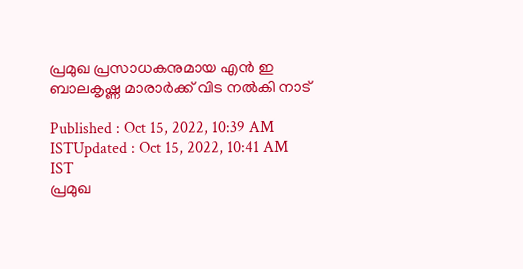പ്രമുഖ പ്രസാധകനുമായ എന്‍ ഇ ബാലകൃഷ്ണ മാരാര്‍ക്ക് വിട നൽകി നാട്

Published : Oct 15, 2022, 10:39 AM ISTUpdated : Oct 15, 2022, 10:41 AM IST
പ്രമുഖ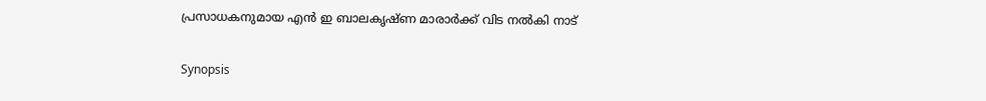പ്രസാധകനുമായ എന്‍ ഇ ബാലകൃഷ്ണ മാരാര്‍ക്ക് വിട നൽകി നാട്

Synopsis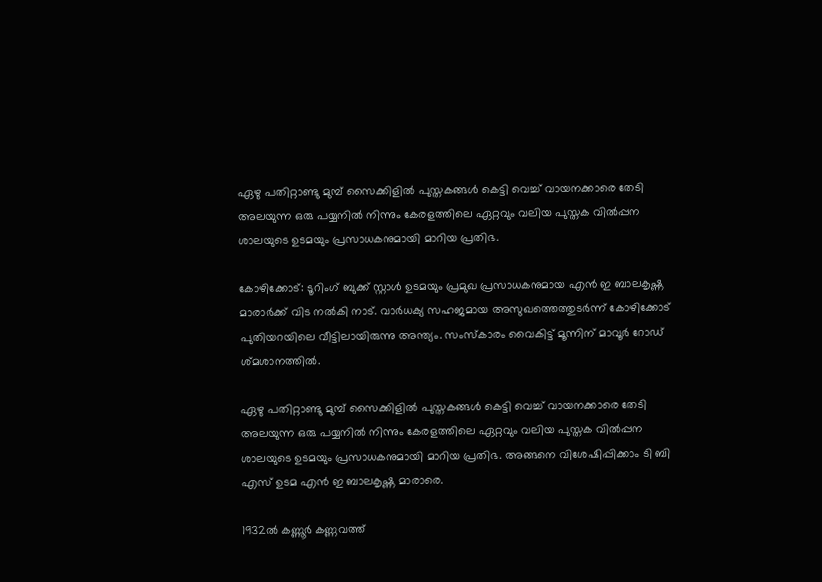ഏഴു പതിറ്റാണ്ടു മുമ്പ് സൈക്കിളില്‍ പുസ്തകങ്ങള്‍ കെട്ടി വെച്ച് വായനക്കാരെ തേടി അലയുന്ന ഒരു പയ്യനില്‍ നിന്നും കേരളത്തിലെ ഏറ്റവും വലിയ പുസ്തക വില്‍പ്പന ശാലയുടെ ഉടമയും പ്രസാധകനുമായി മാറിയ പ്രതിഭ.

കോഴിക്കോട്: ടൂറിംഗ് ബുക്ക് സ്റ്റാള്‍ ഉടമയും പ്രമുഖ പ്രസാധകനുമായ എന്‍ ഇ ബാലകൃഷ്ണ മാരാര്‍ക്ക് വിട നൽകി നാട്. വാര്‍ധക്യ സഹജമായ അസുഖത്തെത്തുടര്‍ന്ന് കോഴിക്കോട് പുതിയറയിലെ വീട്ടിലായിരുന്നു അന്ത്യം. സംസ്കാരം വൈകിട്ട് മൂന്നിന് മാവൂര്‍ റോഡ് ശ്മശാനത്തില്‍.

ഏഴു പതിറ്റാണ്ടു മുമ്പ് സൈക്കിളില്‍ പുസ്തകങ്ങള്‍ കെട്ടി വെച്ച് വായനക്കാരെ തേടി അലയുന്ന ഒരു പയ്യനില്‍ നിന്നും കേരളത്തിലെ ഏറ്റവും വലിയ പുസ്തക വില്‍പ്പന ശാലയുടെ ഉടമയും പ്രസാധകനുമായി മാറിയ പ്രതിഭ. അങ്ങനെ വിശേഷിപ്പിക്കാം ടി ബി എസ് ഉടമ എന്‍ ഇ ബാലകൃഷ്ണ മാരാരെ.

1932ല്‍ കണ്ണൂര്‍ കണ്ണവത്ത്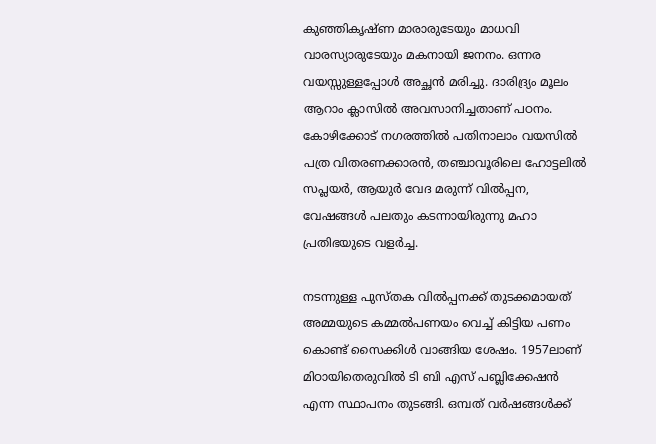കുഞ്ഞികൃഷ്ണ മാരാരുടേയും മാധവി വാരസ്യാരുടേയും മകനായി ജനനം. ഒന്നര വയസ്സുള്ളപ്പോള്‍ അച്ഛന്‍ മരിച്ചു. ദാരിദ്ര്യം മൂലം ആറാം ക്ലാസില്‍ അവസാനിച്ചതാണ് പഠനം. കോഴിക്കോട് നഗരത്തില്‍ പതിനാലാം വയസില്‍ പത്ര വിതരണക്കാരന്‍, തഞ്ചാവൂരിലെ ഹോട്ടലില്‍ സപ്ലയര്‍, ആയുര്‍ വേദ മരുന്ന് വില്‍പ്പന, വേഷങ്ങള്‍ പലതും കടന്നായിരുന്നു മഹാ പ്രതിഭയുടെ വളര്‍ച്ച.

നടന്നുള്ള പുസ്തക വില്‍പ്പനക്ക് തുടക്കമായത് അമ്മയുടെ കമ്മല്‍പണയം വെച്ച് കിട്ടിയ പണം കൊണ്ട് സൈക്കിള്‍ വാങ്ങിയ ശേഷം. 1957ലാണ് മിഠായിതെരുവില്‍ ടി ബി എസ് പബ്ലിക്കേഷന്‍ എന്ന സ്ഥാപനം തുടങ്ങി. ഒമ്പത് വര്‍ഷങ്ങള്‍ക്ക്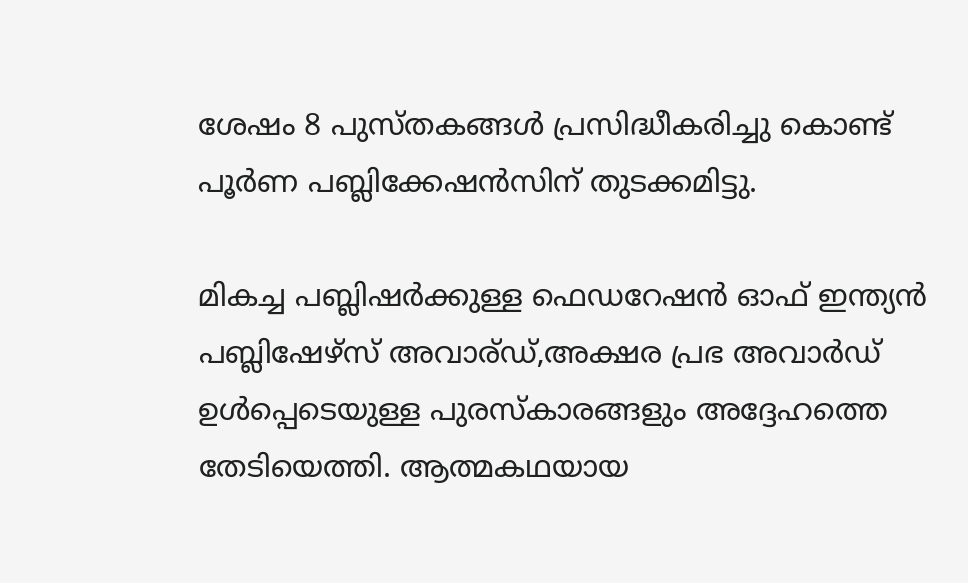ശേഷം 8 പുസ്തകങ്ങള്‍ പ്രസിദ്ധീകരിച്ചു കൊണ്ട് പൂര്‍ണ പബ്ലിക്കേഷന്‍സിന് തുടക്കമിട്ടു.

മികച്ച പബ്ലിഷര്‍ക്കുള്ള ഫെഡറേഷന്‍ ഓഫ് ഇന്ത്യന്‍ പബ്ലിഷേഴ്സ് അവാര്ഡ്,അക്ഷര പ്രഭ അവാര്‍ഡ് ഉള്‍പ്പെടെയുള്ള പുരസ്കാരങ്ങളും അദ്ദേഹത്തെ തേടിയെത്തി. ആത്മകഥയായ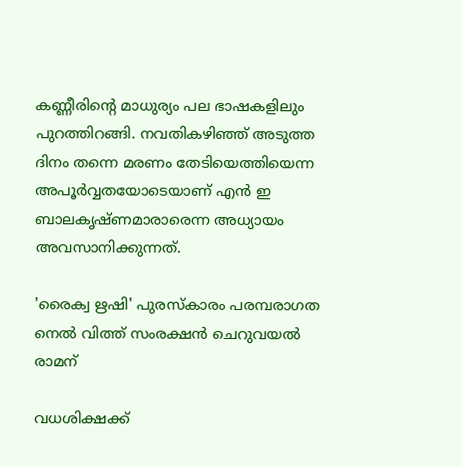കണ്ണീരിന്‍റെ മാധുര്യം പല ഭാഷകളിലും പുറത്തിറങ്ങി. നവതികഴിഞ്ഞ് അടുത്ത ദിനം തന്നെ മരണം തേടിയെത്തിയെന്ന അപൂര്‍വ്വതയോടെയാണ് എന്‍ ഇ ബാലകൃഷ്ണമാരാരെന്ന അധ്യായം അവസാനിക്കുന്നത്.

'രൈക്വ ഋഷി' പുരസ്‌കാരം പരമ്പരാഗത നെൽ വിത്ത് സംരക്ഷന്‍ ചെറുവയൽ രാമന്

വധശിക്ഷക്ക്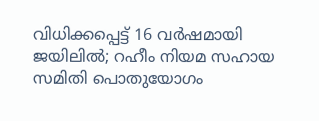വിധിക്കപ്പെട്ട് 16 വർഷമായി ജയിലിൽ; റഹീം നിയമ സഹായ സമിതി പൊതുയോഗം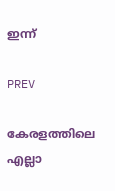ഇന്ന്

PREV

കേരളത്തിലെ എല്ലാ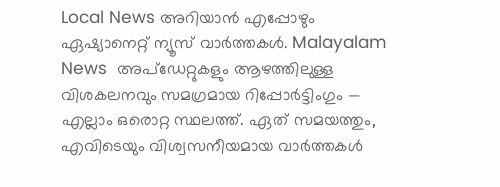Local News അറിയാൻ എപ്പോഴും ഏഷ്യാനെറ്റ് ന്യൂസ് വാർത്തകൾ. Malayalam News  അപ്‌ഡേറ്റുകളും ആഴത്തിലുള്ള വിശകലനവും സമഗ്രമായ റിപ്പോർട്ടിംഗും — എല്ലാം ഒരൊറ്റ സ്ഥലത്ത്. ഏത് സമയത്തും, എവിടെയും വിശ്വസനീയമായ വാർത്തകൾ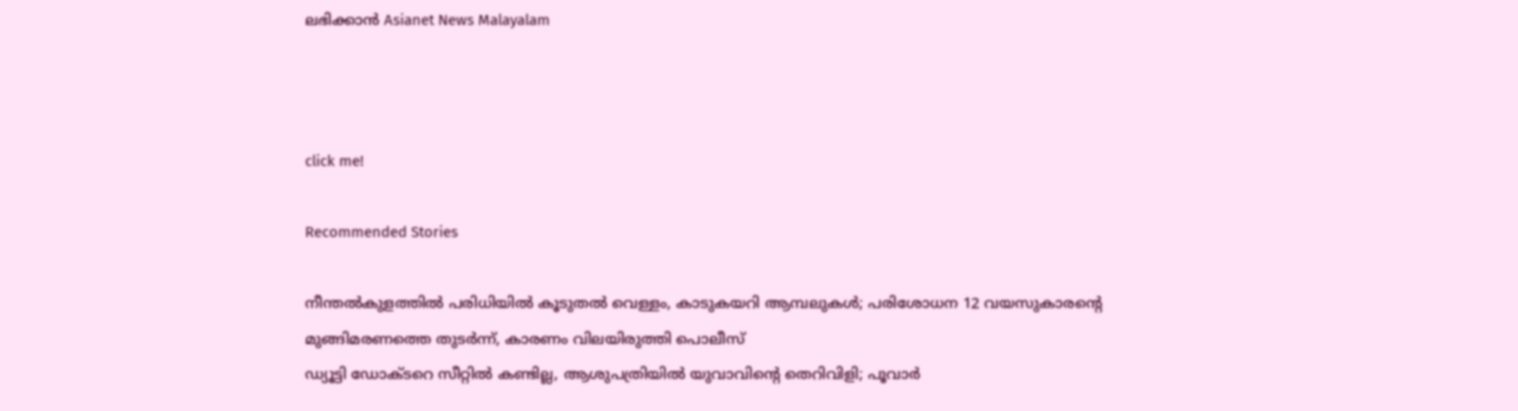ലഭിക്കാൻ Asianet News Malayalam



click me!

Recommended Stories

നീന്തൽകുളത്തിൽ പരിധിയില്‍ കൂടുതൽ വെള്ളം, കാടുകയറി ആമ്പലുകൾ; പരിശോധന 12 വയസുകാരന്‍റെ മുങ്ങിമരണത്തെ തുടർന്ന്, കാരണം വിലയിരുത്തി പൊലീസ്
ഡ്യൂട്ടി ഡോക്ടറെ സീറ്റിൽ കണ്ടില്ല, ആശുപത്രിയിൽ യുവാവിന്റെ തെറിവിളി; പൂവാർ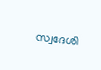സ്വദേശി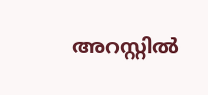അറസ്റ്റിൽ